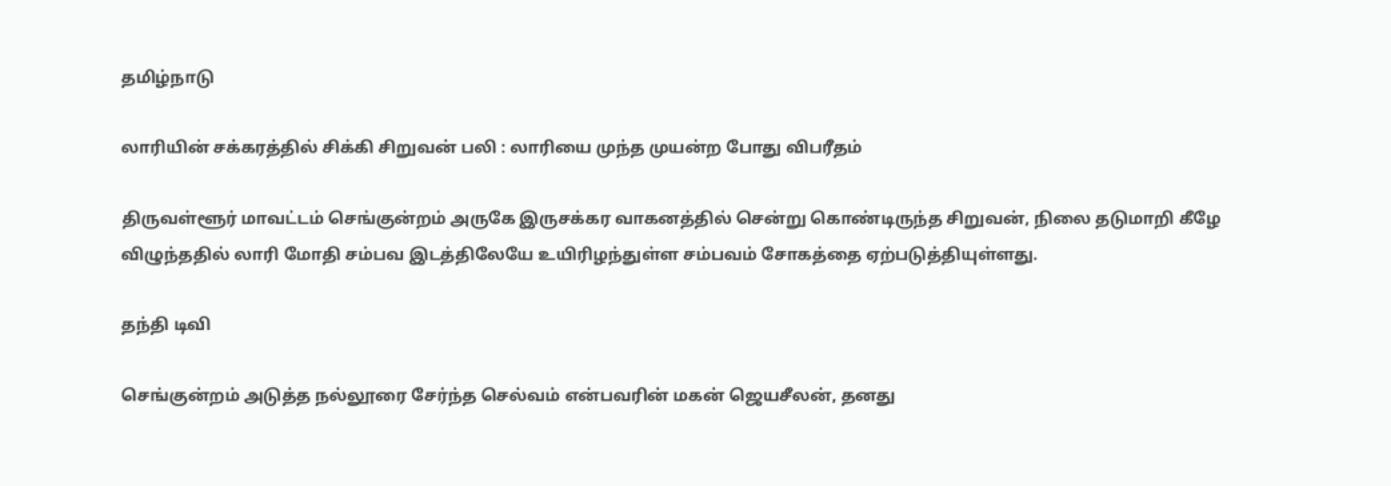தமிழ்நாடு

லாரியின் சக்கரத்தில் சிக்கி சிறுவன் பலி : லாரியை முந்த முயன்ற போது விபரீதம்

திருவள்ளூர் மாவட்டம் செங்குன்றம் அருகே இருசக்கர வாகனத்தில் சென்று கொண்டிருந்த சிறுவன், நிலை தடுமாறி கீழே விழுந்ததில் லாரி மோதி சம்பவ இடத்திலேயே உயிரிழந்துள்ள சம்பவம் சோகத்தை ஏற்படுத்தியுள்ளது.

தந்தி டிவி

செங்குன்றம் அடுத்த நல்லூரை சேர்ந்த செல்வம் என்பவரின் மகன் ஜெயசீலன், தனது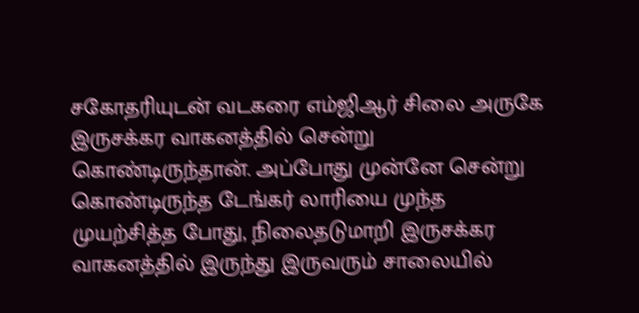சகோதரியுடன் வடகரை எம்ஜிஆர் சிலை அருகே இருசக்கர வாகனத்தில் சென்று கொண்டிருந்தான். அப்போது முன்னே சென்று கொண்டிருந்த டேங்கர் லாரியை முந்த முயற்சித்த போது, நிலைதடுமாறி இருசக்கர வாகனத்தில் இருந்து இருவரும் சாலையில்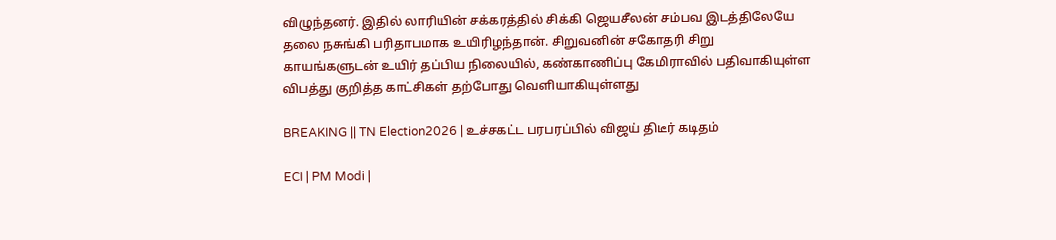விழுந்தனர். இதில் லாரியின் சக்கரத்தில் சிக்கி ஜெயசீலன் சம்பவ இடத்திலேயே தலை நசுங்கி பரிதாபமாக உயிரிழந்தான். சிறுவனின் சகோதரி சிறு காயங்களுடன் உயிர் தப்பிய நிலையில், கண்காணிப்பு கேமிராவில் பதிவாகியுள்ள விபத்து குறித்த காட்சிகள் தற்போது வெளியாகியுள்ளது

BREAKING || TN Election2026 | உச்சகட்ட பரபரப்பில் விஜய் திடீர் கடிதம்

ECI | PM Modi |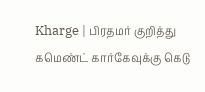Kharge | பிரதமர் குறித்து கமெண்ட் கார்கேவுக்கு கெடு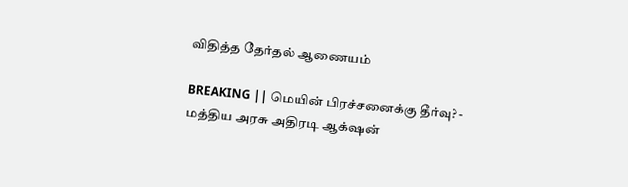விதித்த தேர்தல் ஆணையம்

BREAKING || மெயின் பிரச்சனைக்கு தீர்வு? - மத்திய அரசு அதிரடி ஆக்‌ஷன்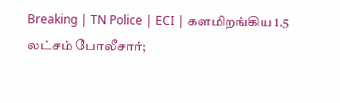Breaking | TN Police | ECI | களமிறங்கிய 1.5 லட்சம் போலீசார்;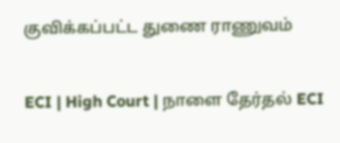குவிக்கப்பட்ட துணை ராணுவம்

ECI | High Court | நாளை தேர்தல் ECI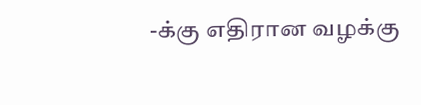-க்கு எதிரான வழக்கு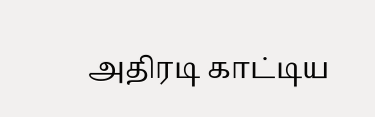அதிரடி காட்டிய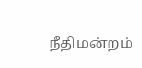நீதிமன்றம்